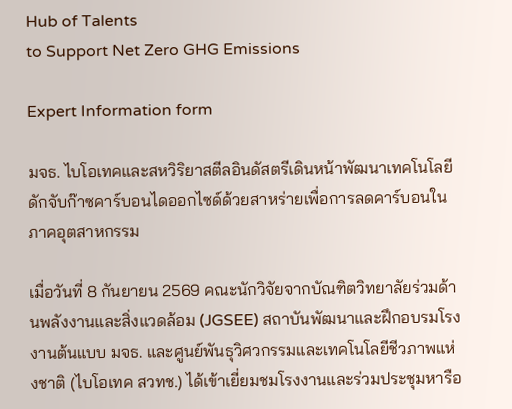Hub of Talents
to Support Net Zero GHG Emissions

Expert Information form

มจธ. ไบโอเทคและสหวิริยาสตีลอินดัสตรีเดินหน้าพัฒนาเทคโนโลยีดักจับก๊าซคาร์บอนไดออกไซด์ด้วยสาหร่ายเพื่อการลดคาร์บอนในภาคอุตสาหกรรม

เมื่อวันที่ 8 กันยายน 2569 คณะนักวิจัยจากบัณฑิตวิทยาลัยร่วมด้านพลังงานและสิ่งแวดล้อม (JGSEE) สถาบันพัฒนาและฝึกอบรมโรงงานต้นแบบ มจธ. และศูนย์พันธุวิศวกรรมและเทคโนโลยีชีวภาพแห่งชาติ (ไบโอเทค สวทช.) ได้เข้าเยี่ยมชมโรงงานและร่วมประชุมหารือ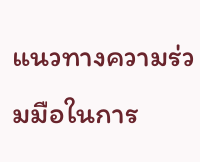แนวทางความร่วมมือในการ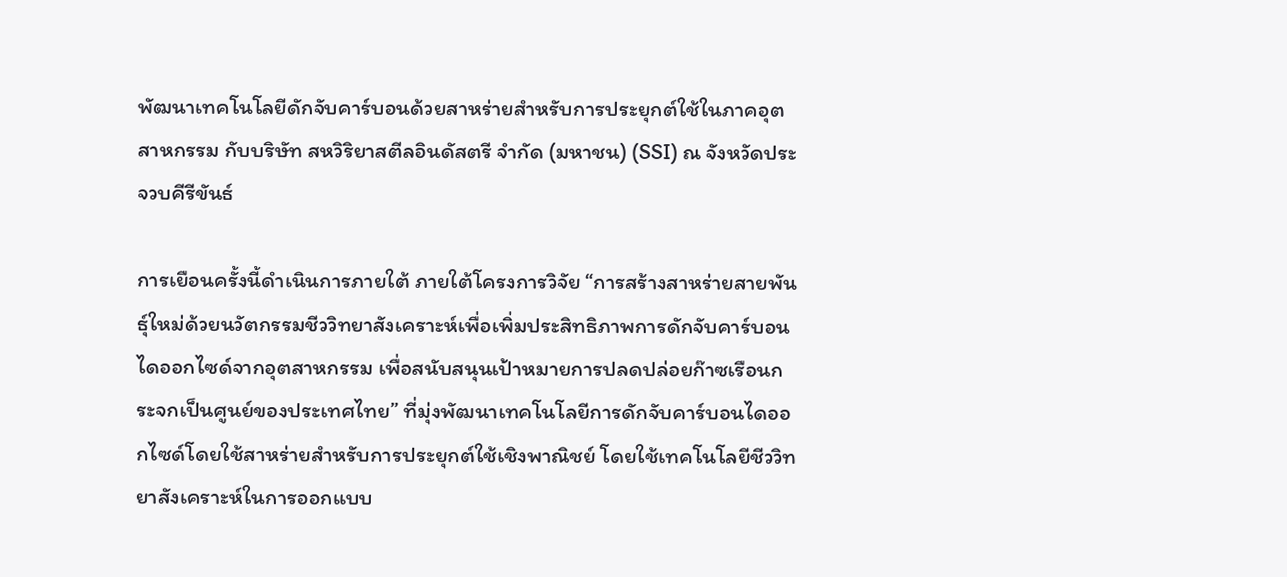พัฒนาเทคโนโลยีดักจับคาร์บอนด้วยสาหร่ายสำหรับการประยุกต์ใช้ในภาคอุตสาหกรรม กับบริษัท สหวิริยาสตีลอินดัสตรี จำกัด (มหาชน) (SSI) ณ จังหวัดประจวบคีรีขันธ์

การเยือนครั้งนี้ดำเนินการภายใต้ ภายใต้โครงการวิจัย “การสร้างสาหร่ายสายพันธุ์ใหม่ด้วยนวัตกรรมชีววิทยาสังเคราะห์เพื่อเพิ่มประสิทธิภาพการดักจับคาร์บอนไดออกไซด์จากอุตสาหกรรม เพื่อสนับสนุนเป้าหมายการปลดปล่อยก๊าซเรือนกระจกเป็นศูนย์ของประเทศไทย” ที่มุ่งพัฒนาเทคโนโลยีการดักจับคาร์บอนไดออกไซด์โดยใช้สาหร่ายสำหรับการประยุกต์ใช้เชิงพาณิชย์ โดยใช้เทคโนโลยีชีววิทยาสังเคราะห์ในการออกแบบ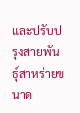และปรับปรุงสายพันธุ์สาหร่ายขนาด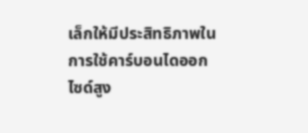เล็กให้มีประสิทธิภาพในการใช้คาร์บอนไดออกไซด์สูง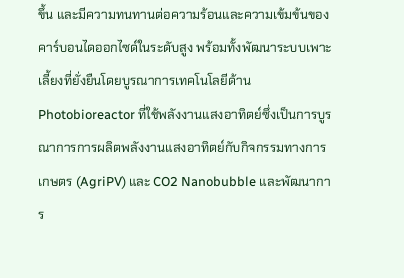ขึ้น และมีความทนทานต่อความร้อนและความเข้มข้นของคาร์บอนไดออกไซด์ในระดับสูง พร้อมทั้งพัฒนาระบบเพาะเลี้ยงที่ยั่งยืนโดยบูรณาการเทคโนโลยีด้าน Photobioreactor ที่ใช้พลังงานแสงอาทิตย์ซึ่งเป็นการบูรณาการการผลิตพลังงานแสงอาทิตย์กับกิจกรรมทางการเกษตร (AgriPV) และ CO2 Nanobubble และพัฒนาการ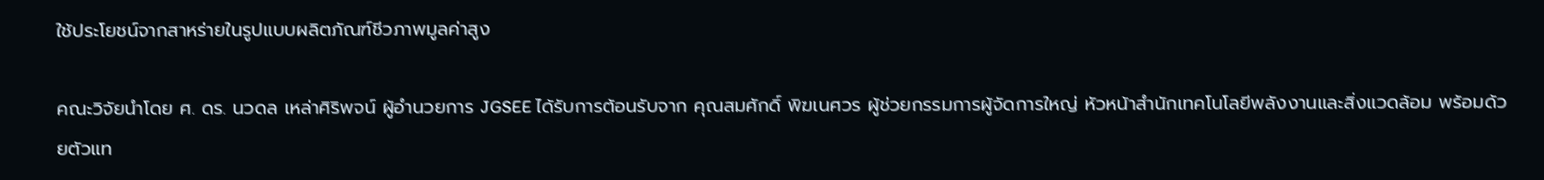ใช้ประโยชน์จากสาหร่ายในรูปแบบผลิตภัณฑ์ชีวภาพมูลค่าสูง

คณะวิจัยนำโดย ศ. ดร. นวดล เหล่าศิริพจน์ ผู้อำนวยการ JGSEE ได้รับการต้อนรับจาก คุณสมศักดิ์ พิฆเนศวร ผู้ช่วยกรรมการผู้จัดการใหญ่ หัวหน้าสำนักเทคโนโลยีพลังงานและสิ่งแวดล้อม พร้อมด้วยตัวแท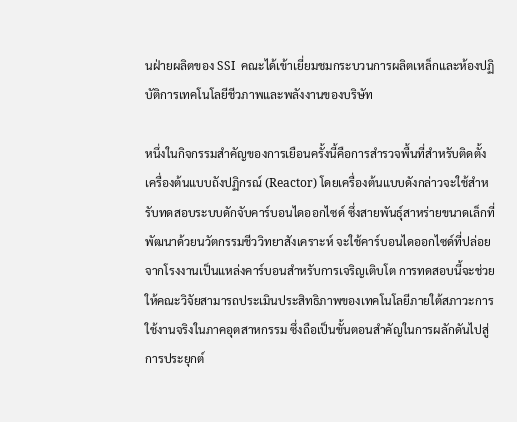นฝ่ายผลิตของ SSI  คณะได้เข้าเยี่ยมชมกระบวนการผลิตเหล็กและห้องปฏิบัติการเทคโนโลยีชีวภาพและพลังงานของบริษัท

หนึ่งในกิจกรรมสำคัญของการเยือนครั้งนี้คือการสำรวจพื้นที่สำหรับติดตั้งเครื่องต้นแบบถังปฏิกรณ์ (Reactor) โดยเครื่องต้นแบบดังกล่าวจะใช้สำหรับทดสอบระบบดักจับคาร์บอนไดออกไซด์ ซึ่งสายพันธุ์สาหร่ายขนาดเล็กที่พัฒนาด้วยนวัตกรรมชีววิทยาสังเคราะห์ จะใช้คาร์บอนไดออกไซด์ที่ปล่อยจากโรงงานเป็นแหล่งคาร์บอนสำหรับการเจริญเติบโต การทดสอบนี้จะช่วยให้คณะวิจัยสามารถประเมินประสิทธิภาพของเทคโนโลยีภายใต้สภาวะการใช้งานจริงในภาคอุตสาหกรรม ซึ่งถือเป็นขั้นตอนสำคัญในการผลักดันไปสู่การประยุกต์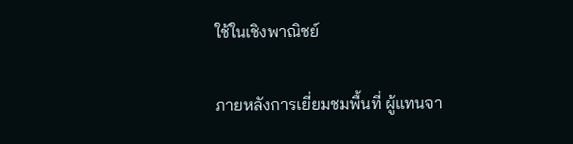ใช้ในเชิงพาณิชย์

ภายหลังการเยี่ยมชมพื้นที่ ผู้แทนจา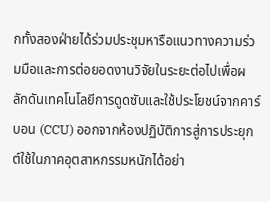กทั้งสองฝ่ายได้ร่วมประชุมหารือแนวทางความร่วมมือและการต่อยอดงานวิจัยในระยะต่อไปเพื่อผลักดันเทคโนโลยีการดูดซับและใช้ประโยชน์จากคาร์บอน (CCU) ออกจากห้องปฏิบัติการสู่การประยุกต์ใช้ในภาคอุตสาหกรรมหนักได้อย่า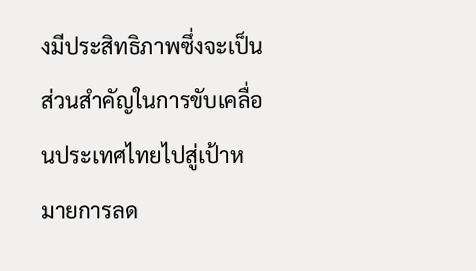งมีประสิทธิภาพซึ่งจะเป็นส่วนสำคัญในการขับเคลื่อนประเทศไทยไปสู่เป้าหมายการลด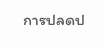การปลดป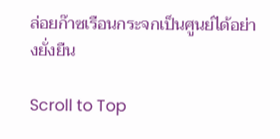ล่อยก๊าซเรือนกระจกเป็นศูนย์ได้อย่างยั่งยืน

Scroll to Top